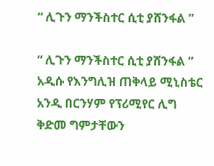“ ሊጉን ማንችስተር ሲቲ ያሸንፋል ”

“ ሊጉን ማንችስተር ሲቲ ያሸንፋል ”
አዲሱ የእንግሊዝ ጠቅላይ ሚኒስቴር አንዲ በርንሃም የፕሪሚየር ሊግ ቅድመ ግምታቸውን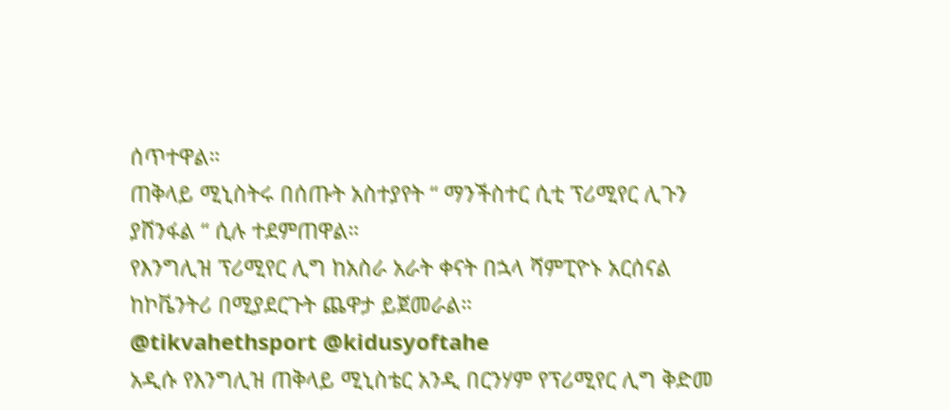ሰጥተዋል።
ጠቅላይ ሚኒስትሩ በሰጡት አስተያየት “ ማንችስተር ሲቲ ፕሪሚየር ሊጉን ያሸንፋል “ ሲሉ ተደምጠዋል።
የእንግሊዝ ፕሪሚየር ሊግ ከአስራ አራት ቀናት በኋላ ሻምፒዮኑ አርሰናል ከኮቬንትሪ በሚያደርጉት ጨዋታ ይጀመራል።
@tikvahethsport @kidusyoftahe
አዲሱ የእንግሊዝ ጠቅላይ ሚኒስቴር አንዲ በርንሃም የፕሪሚየር ሊግ ቅድመ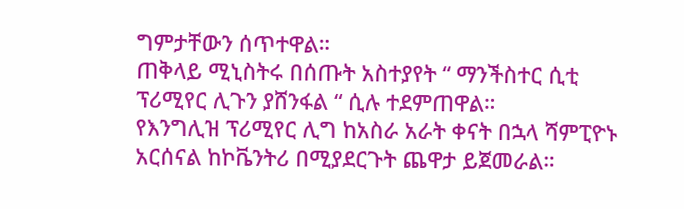ግምታቸውን ሰጥተዋል።
ጠቅላይ ሚኒስትሩ በሰጡት አስተያየት “ ማንችስተር ሲቲ ፕሪሚየር ሊጉን ያሸንፋል “ ሲሉ ተደምጠዋል።
የእንግሊዝ ፕሪሚየር ሊግ ከአስራ አራት ቀናት በኋላ ሻምፒዮኑ አርሰናል ከኮቬንትሪ በሚያደርጉት ጨዋታ ይጀመራል።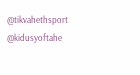@tikvahethsport @kidusyoftahe